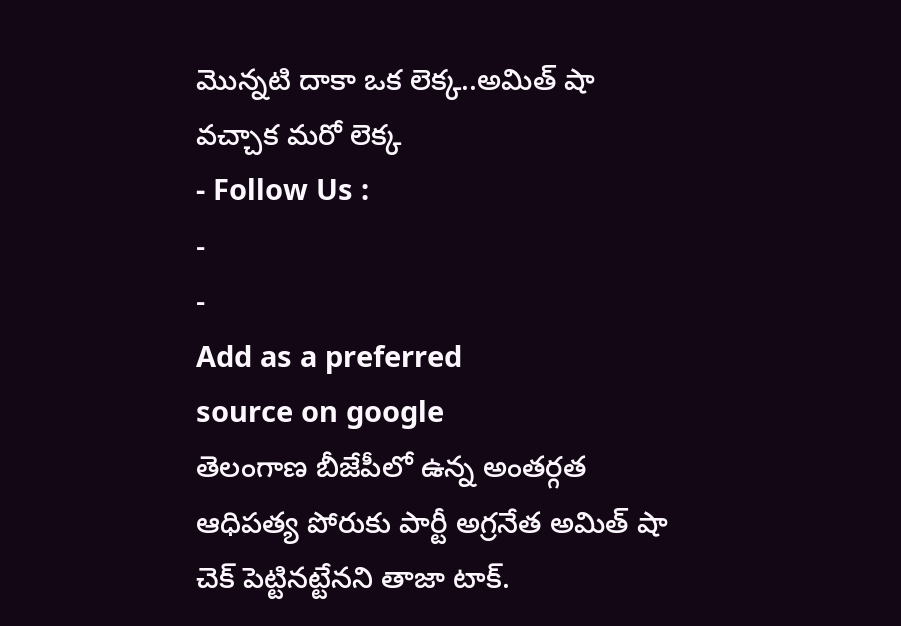మొన్నటి దాకా ఒక లెక్క..అమిత్ షా వచ్చాక మరో లెక్క
- Follow Us :
-
-
Add as a preferred
source on google
తెలంగాణ బీజేపీలో ఉన్న అంతర్గత ఆధిపత్య పోరుకు పార్టీ అగ్రనేత అమిత్ షా చెక్ పెట్టినట్టేనని తాజా టాక్.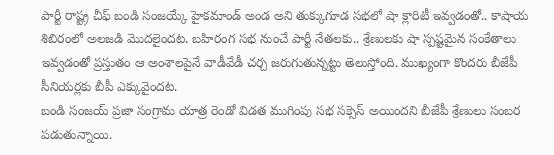పార్టీ రాష్ట్ర చీఫ్ బండి సంజయ్కే హైకమాండ్ అండ అని తుక్కుగూడ సభలో షా క్లారిటీ ఇవ్వడంతో.. కాషాయ శిబిరంలో అలజడి మొదలైందట. బహిరంగ సభ నుంచే పార్టీ నేతలకు.. శ్రేణులకు షా స్పష్టమైన సంకేతాలు ఇవ్వడంతో ప్రస్తుతం ఆ అంశాలపైనే వాడీవేడీ చర్చ జరుగుతున్నట్టు తెలుస్తోంది. ముఖ్యంగా కొందరు బీజేపీ సీనియర్లకు బీపీ ఎక్కువైందట.
బండి సంజయ్ ప్రజా సంగ్రామ యాత్ర రెండో విడత ముగింపు సభ సక్సెస్ అయిందని బీజేపీ శ్రేణులు సంబర పడుతున్నాయి.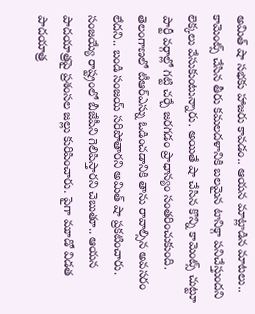అమిత్ షా సభకు హాజరు కావడం.. ఆయన మాట్లాడిన మాటలు.. కామెంట్స్ చేసిన తీరు కమలదళానికి బలమైన టానిక్గా పనిచేస్తుందని లెక్కలు వేసుకుంటున్నారు. అయితే షా చేసిన కొన్ని కామెంట్స్ చుట్టూ పార్టీ వర్గాల్లో గట్టి చర్చే జరగడం ప్రాధాన్యం సంతరించుకుంది. తెలంగాణలో టీఆర్ఎస్ను ఓడించడానికి తాను రావాల్సిన అవసరం లేదని.. బండి సంజయ్ సరిపోతారని అమిత్ షా ప్రకటించారు. సంజయ్యే రాష్ట్రంలో బీజేపీని గెలిపిస్తారని చెబుతూ.. ఆయన పాదయాత్రపై ప్రశంసల జల్లు కురిపించారు. పైగా మూడో విడత పాదయాత్ర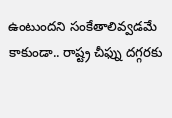ఉంటుందని సంకేతాలివ్వడమే కాకుండా.. రాష్ట్ర చీఫ్ను దగ్గరకు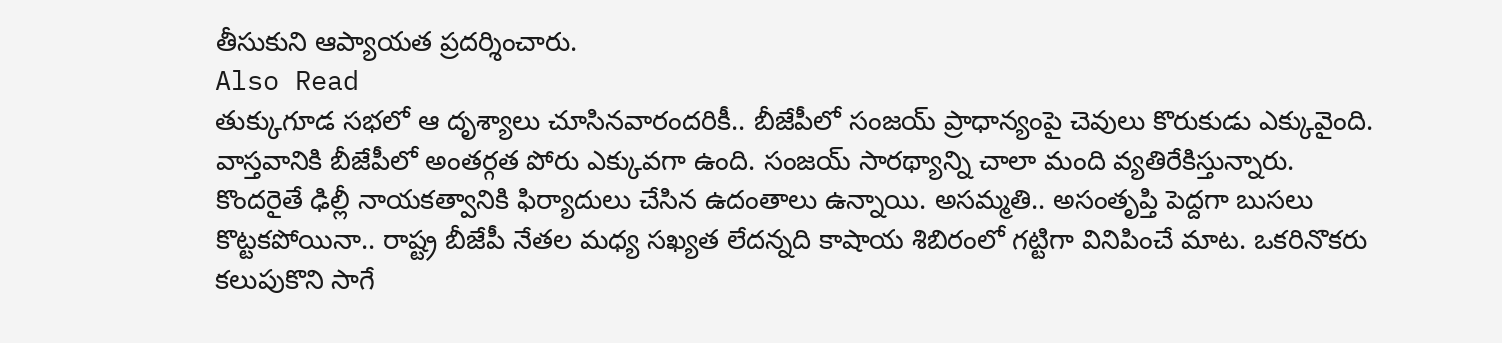తీసుకుని ఆప్యాయత ప్రదర్శించారు.
Also Read
తుక్కుగూడ సభలో ఆ దృశ్యాలు చూసినవారందరికీ.. బీజేపీలో సంజయ్ ప్రాధాన్యంపై చెవులు కొరుకుడు ఎక్కువైంది. వాస్తవానికి బీజేపీలో అంతర్గత పోరు ఎక్కువగా ఉంది. సంజయ్ సారథ్యాన్ని చాలా మంది వ్యతిరేకిస్తున్నారు. కొందరైతే ఢిల్లీ నాయకత్వానికి ఫిర్యాదులు చేసిన ఉదంతాలు ఉన్నాయి. అసమ్మతి.. అసంతృప్తి పెద్దగా బుసలు కొట్టకపోయినా.. రాష్ట్ర బీజేపీ నేతల మధ్య సఖ్యత లేదన్నది కాషాయ శిబిరంలో గట్టిగా వినిపించే మాట. ఒకరినొకరు కలుపుకొని సాగే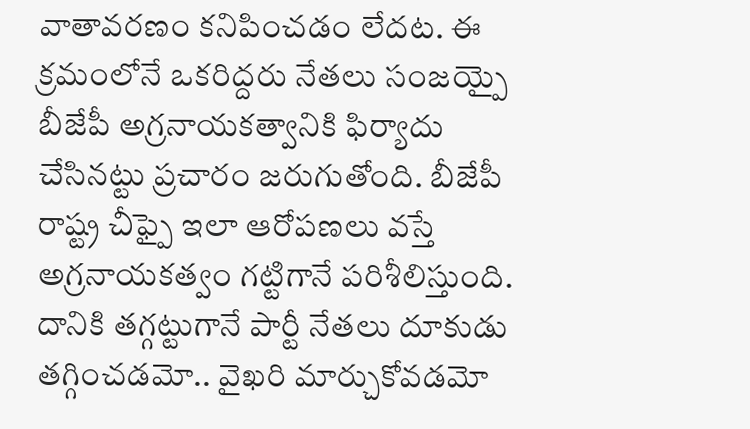వాతావరణం కనిపించడం లేదట. ఈ క్రమంలోనే ఒకరిద్దరు నేతలు సంజయ్పై బీజేపీ అగ్రనాయకత్వానికి ఫిర్యాదు చేసినట్టు ప్రచారం జరుగుతోంది. బీజేపీ రాష్ట్ర చీఫ్పై ఇలా ఆరోపణలు వస్తే అగ్రనాయకత్వం గట్టిగానే పరిశీలిస్తుంది. దానికి తగ్గట్టుగానే పార్టీ నేతలు దూకుడు తగ్గించడమో.. వైఖరి మార్చుకోవడమో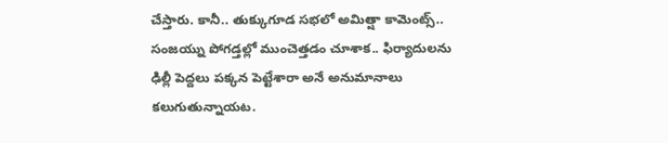చేస్తారు. కానీ.. తుక్కుగూడ సభలో అమిత్షా కామెంట్స్.. సంజయ్ను పోగడ్తల్లో ముంచెత్తడం చూశాక.. ఫిర్యాదులను ఢిల్లీ పెద్దలు పక్కన పెట్టేశారా అనే అనుమానాలు కలుగుతున్నాయట.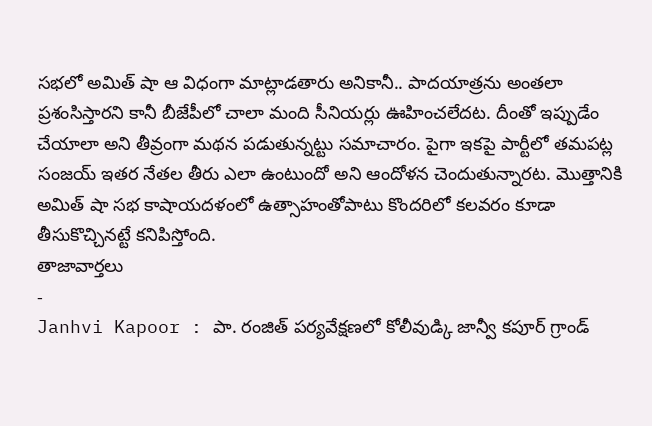సభలో అమిత్ షా ఆ విధంగా మాట్లాడతారు అనికానీ.. పాదయాత్రను అంతలా ప్రశంసిస్తారని కానీ బీజేపీలో చాలా మంది సీనియర్లు ఊహించలేదట. దీంతో ఇప్పుడేం చేయాలా అని తీవ్రంగా మథన పడుతున్నట్టు సమాచారం. పైగా ఇకపై పార్టీలో తమపట్ల సంజయ్ ఇతర నేతల తీరు ఎలా ఉంటుందో అని ఆందోళన చెందుతున్నారట. మొత్తానికి అమిత్ షా సభ కాషాయదళంలో ఉత్సాహంతోపాటు కొందరిలో కలవరం కూడా తీసుకొచ్చినట్టే కనిపిస్తోంది.
తాజావార్తలు
-
Janhvi Kapoor : పా. రంజిత్ పర్యవేక్షణలో కోలీవుడ్కి జాన్వీ కపూర్ గ్రాండ్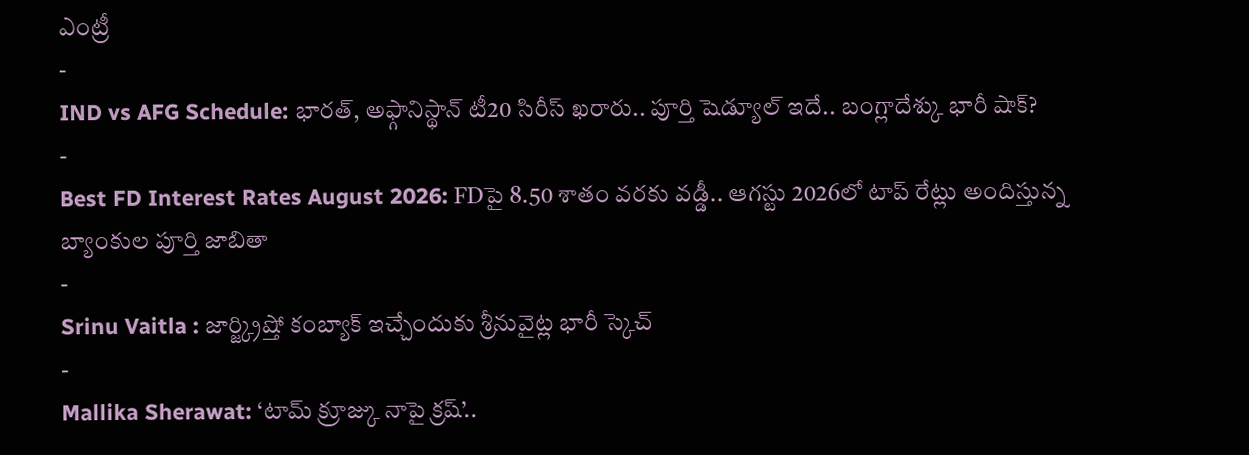ఎంట్రీ
-
IND vs AFG Schedule: భారత్, అఫ్గానిస్థాన్ టీ20 సిరీస్ ఖరారు.. పూర్తి షెడ్యూల్ ఇదే.. బంగ్లాదేశ్కు భారీ షాక్?
-
Best FD Interest Rates August 2026: FDపై 8.50 శాతం వరకు వడ్డీ.. ఆగస్టు 2026లో టాప్ రేట్లు అందిస్తున్న బ్యాంకుల పూర్తి జాబితా
-
Srinu Vaitla : జార్జ్క్రిష్తో కంబ్యాక్ ఇచ్చేందుకు శ్రీనువైట్ల భారీ స్కెచ్
-
Mallika Sherawat: ‘టామ్ క్రూజ్కు నాపై క్రష్’..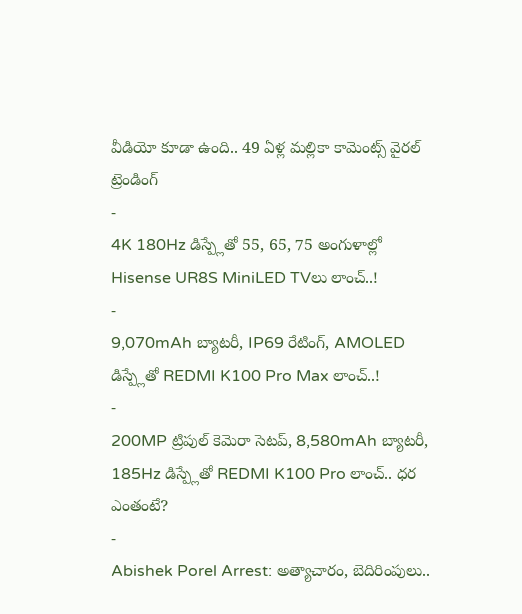వీడియో కూడా ఉంది.. 49 ఏళ్ల మల్లికా కామెంట్స్ వైరల్
ట్రెండింగ్
-
4K 180Hz డిస్ప్లేతో 55, 65, 75 అంగుళాల్లో Hisense UR8S MiniLED TVలు లాంచ్..!
-
9,070mAh బ్యాటరీ, IP69 రేటింగ్, AMOLED డిస్ప్లేతో REDMI K100 Pro Max లాంచ్..!
-
200MP ట్రిపుల్ కెమెరా సెటప్, 8,580mAh బ్యాటరీ, 185Hz డిస్ప్లేతో REDMI K100 Pro లాంచ్.. ధర ఎంతంటే?
-
Abishek Porel Arrest: అత్యాచారం, బెదిరింపులు..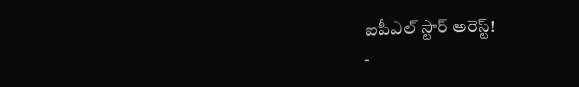ఐపీఎల్ స్టార్ అరెస్ట్!
-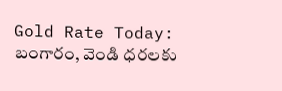Gold Rate Today: బంగారం, వెండి ధరలకు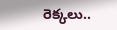రెక్కలు..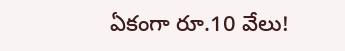ఏకంగా రూ.10 వేలు!